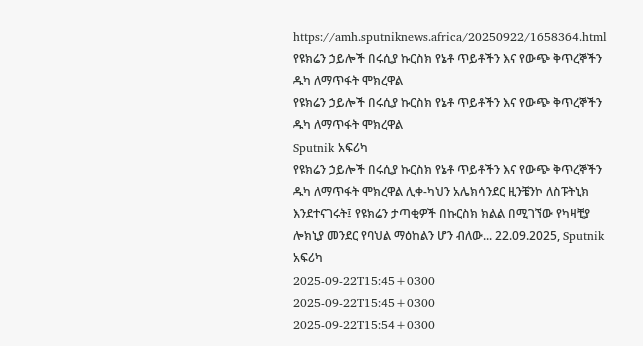https://amh.sputniknews.africa/20250922/1658364.html
የዩክሬን ኃይሎች በሩሲያ ኩርስክ የኔቶ ጥይቶችን እና የውጭ ቅጥረኞችን ዱካ ለማጥፋት ሞክረዋል
የዩክሬን ኃይሎች በሩሲያ ኩርስክ የኔቶ ጥይቶችን እና የውጭ ቅጥረኞችን ዱካ ለማጥፋት ሞክረዋል
Sputnik አፍሪካ
የዩክሬን ኃይሎች በሩሲያ ኩርስክ የኔቶ ጥይቶችን እና የውጭ ቅጥረኞችን ዱካ ለማጥፋት ሞክረዋል ሊቀ-ካህን አሌክሳንደር ዚንቼንኮ ለስፑትኒክ እንደተናገሩት፤ የዩክሬን ታጣቂዎች በኩርስክ ክልል በሚገኘው የካዛቺያ ሎክኒያ መንደር የባህል ማዕከልን ሆን ብለው... 22.09.2025, Sputnik አፍሪካ
2025-09-22T15:45+0300
2025-09-22T15:45+0300
2025-09-22T15:54+0300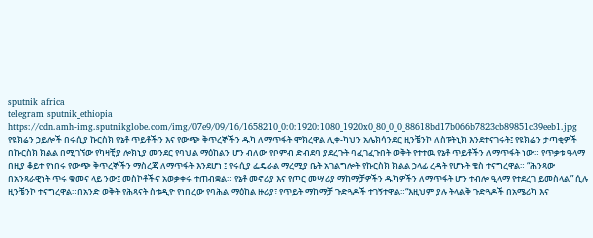sputnik africa
telegram sputnik_ethiopia
https://cdn.amh-img.sputnikglobe.com/img/07e9/09/16/1658210_0:0:1920:1080_1920x0_80_0_0_88618bd17b066b7823cb89851c39eeb1.jpg
የዩክሬን ኃይሎች በሩሲያ ኩርስክ የኔቶ ጥይቶችን እና የውጭ ቅጥረኞችን ዱካ ለማጥፋት ሞክረዋል ሊቀ-ካህን አሌክሳንደር ዚንቼንኮ ለስፑትኒክ እንደተናገሩት፤ የዩክሬን ታጣቂዎች በኩርስክ ክልል በሚገኘው የካዛቺያ ሎክኒያ መንደር የባህል ማዕከልን ሆን ብለው የቦምብ ድብደባ ያደረጉት ባፈገፈጉበት ወቅት የተተዉ የኔቶ ጥይቶችን ለማጥፋት ነው። የጥቃቱ ዓላማ በዚያ ቆይተ የነበሩ የውጭ ቅጥረኞችን ማስረጃ ለማጥፋት እንደሆነ ፤ የሩሲያ ፌዴራል ማረሚያ ቤት አገልግሎት የኩርስክ ክልል ኃላፊ ረዳት የሆኑት ቄስ ተናግረዋል። “ሕንጻው በአንጻራዊነት ጥሩ ቁመና ላይ ንው፤ መስኮቶችና አወቃቀሩ ተጠብቋል። የኔቶ መኖሪያ እና የጦር መሣሪያ ማከማቻዎችን ዱካዎችን ለማጥፋት ሆን ተብሎ ዒላማ የተደረገ ይመስላል” ሲሉ ዚንቼንኮ ተናግረዋል።በአንድ ወቅት የሕጻናት ስቱዲዮ የነበረው የባሕል ማዕከል ዙሪያ፣ የጥይት ማከማቻ ጉድጓዶች ተገኝተዋል።“እዚህም ያሉ ትላልቅ ጉድጓዶች በአሜሪካ እና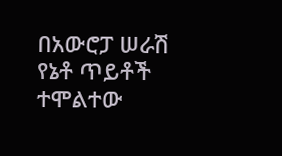በአውሮፓ ሠራሽ የኔቶ ጥይቶች ተሞልተው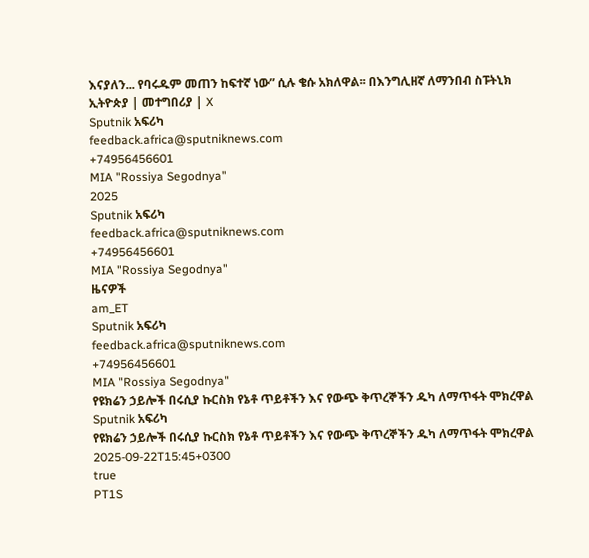እናያለን... የባሩዱም መጠን ከፍተኛ ነው” ሲሉ ቄሱ አክለዋል፡፡ በእንግሊዘኛ ለማንበብ ስፑትኒክ ኢትዮጵያ | መተግበሪያ | X
Sputnik አፍሪካ
feedback.africa@sputniknews.com
+74956456601
MIA "Rossiya Segodnya"
2025
Sputnik አፍሪካ
feedback.africa@sputniknews.com
+74956456601
MIA "Rossiya Segodnya"
ዜናዎች
am_ET
Sputnik አፍሪካ
feedback.africa@sputniknews.com
+74956456601
MIA "Rossiya Segodnya"
የዩክሬን ኃይሎች በሩሲያ ኩርስክ የኔቶ ጥይቶችን እና የውጭ ቅጥረኞችን ዱካ ለማጥፋት ሞክረዋል
Sputnik አፍሪካ
የዩክሬን ኃይሎች በሩሲያ ኩርስክ የኔቶ ጥይቶችን እና የውጭ ቅጥረኞችን ዱካ ለማጥፋት ሞክረዋል
2025-09-22T15:45+0300
true
PT1S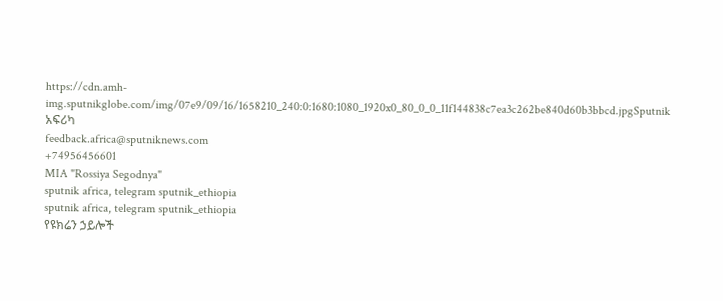https://cdn.amh-img.sputnikglobe.com/img/07e9/09/16/1658210_240:0:1680:1080_1920x0_80_0_0_11f144838c7ea3c262be840d60b3bbcd.jpgSputnik አፍሪካ
feedback.africa@sputniknews.com
+74956456601
MIA "Rossiya Segodnya"
sputnik africa, telegram sputnik_ethiopia
sputnik africa, telegram sputnik_ethiopia
የዩክሬን ኃይሎች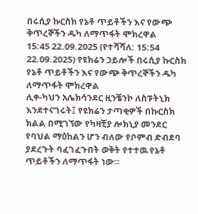በሩሲያ ኩርስክ የኔቶ ጥይቶችን እና የውጭ ቅጥረኞችን ዱካ ለማጥፋት ሞክረዋል
15:45 22.09.2025 (የተሻሻለ: 15:54 22.09.2025) የዩክሬን ኃይሎች በሩሲያ ኩርስክ የኔቶ ጥይቶችን እና የውጭ ቅጥረኞችን ዱካ ለማጥፋት ሞክረዋል
ሊቀ-ካህን አሌክሳንደር ዚንቼንኮ ለስፑትኒክ እንደተናገሩት፤ የዩክሬን ታጣቂዎች በኩርስክ ክልል በሚገኘው የካዛቺያ ሎክኒያ መንደር የባህል ማዕከልን ሆን ብለው የቦምብ ድብደባ ያደረጉት ባፈገፈጉበት ወቅት የተተዉ የኔቶ ጥይቶችን ለማጥፋት ነው።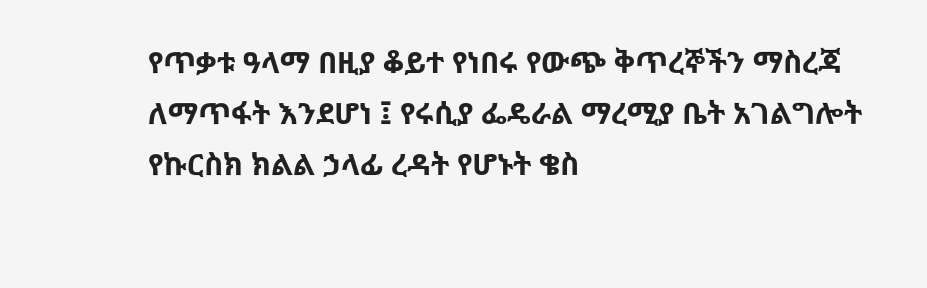የጥቃቱ ዓላማ በዚያ ቆይተ የነበሩ የውጭ ቅጥረኞችን ማስረጃ ለማጥፋት እንደሆነ ፤ የሩሲያ ፌዴራል ማረሚያ ቤት አገልግሎት የኩርስክ ክልል ኃላፊ ረዳት የሆኑት ቄስ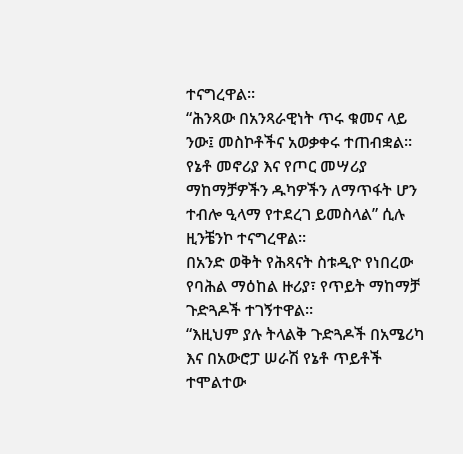ተናግረዋል።
“ሕንጻው በአንጻራዊነት ጥሩ ቁመና ላይ ንው፤ መስኮቶችና አወቃቀሩ ተጠብቋል። የኔቶ መኖሪያ እና የጦር መሣሪያ ማከማቻዎችን ዱካዎችን ለማጥፋት ሆን ተብሎ ዒላማ የተደረገ ይመስላል” ሲሉ ዚንቼንኮ ተናግረዋል።
በአንድ ወቅት የሕጻናት ስቱዲዮ የነበረው የባሕል ማዕከል ዙሪያ፣ የጥይት ማከማቻ ጉድጓዶች ተገኝተዋል።
“እዚህም ያሉ ትላልቅ ጉድጓዶች በአሜሪካ እና በአውሮፓ ሠራሽ የኔቶ ጥይቶች ተሞልተው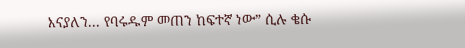እናያለን... የባሩዱም መጠን ከፍተኛ ነው” ሲሉ ቄሱ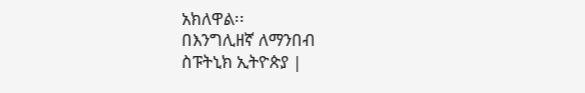አክለዋል፡፡
በእንግሊዘኛ ለማንበብ
ስፑትኒክ ኢትዮጵያ |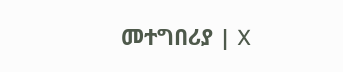መተግበሪያ | X